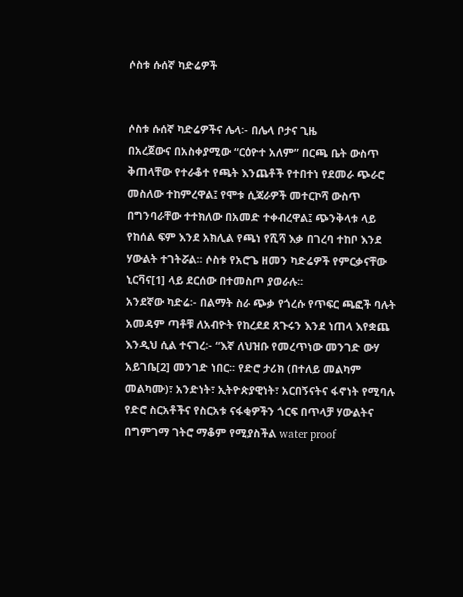ሶስቱ ሱሰኛ ካድሬዎች


ሶስቱ ሱሰኛ ካድሬዎችና ሌላ፡- በሌላ ቦታና ጊዜ
በአረጀውና በአስቀያሚው “ርዕዮተ አለም” በርጫ ቤት ውስጥ ቅጠላቸው የተራቆተ የጫት እንጨቶች የተበተነ የደመራ ጭራሮ መስለው ተከምረዋል፤ የሞቱ ሲጃራዎች መተርኮሻ ውስጥ በግንባራቸው ተተክለው በአመድ ተቀብረዋል፤ ጭንቅላቱ ላይ የከሰል ፍም እንደ አክሊል የጫነ የሺሻ እቃ በገረባ ተከቦ እንደ ሃውልት ተገትሯል፡፡ ሶስቱ የአሮጌ ዘመን ካድሬዎች የምርቃናቸው ኒርቫና[1] ላይ ደርሰው በተመስጦ ያወራሉ፡፡
አንደኛው ካድሬ፡- በልማት ስራ ጭቃ የጎረሱ የጥፍር ጫፎች ባሉት አመዳም ጣቶቹ ለአብዮት የከረደደ ጸጉሩን እንደ ነጠላ እየቋጨ እንዲህ ሲል ተናገረ፡- “እኛ ለህዝቡ የመረጥነው መንገድ ውሃ አይገቤ[2] መንገድ ነበር፡፡ የድሮ ታሪክ (በተለይ መልካም መልካሙ)፣ አንድነት፣ ኢትዮጵያዊነት፣ አርበኝናትና ፋኖነት የሚባሉ የድሮ ስርአቶችና የስርአቱ ናፋቂዎችን ጎርፍ በጥላቻ ሃውልትና በግምገማ ገትሮ ማቆም የሚያስችል water proof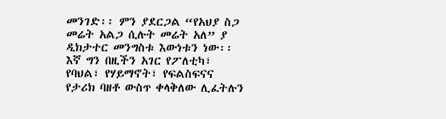መንገድ፡፡ ምን ያደርጋል “የአህያ ስጋ መሬት አልጋ ሲሉት መሬት አለ” ያ ዲክታተር መንግስቱ እውነቱን ነው፡፡ እኛ ግን በዚችን አገር የፖለቲካ፣ የባህል፣ የሃይማኖት፣ የፍልስፍናና የታሪክ ባዘቶ ውስጥ ቀላቅለው ሊፈትሉን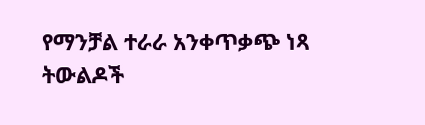የማንቻል ተራራ አንቀጥቃጭ ነጻ ትውልዶች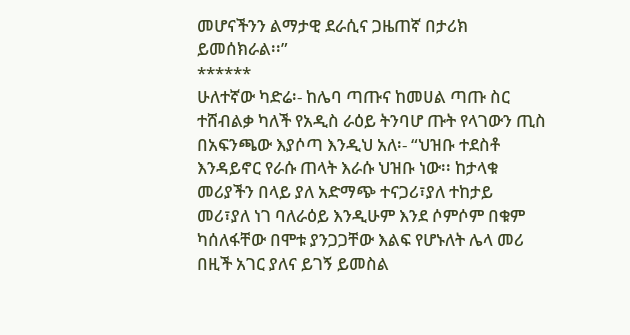መሆናችንን ልማታዊ ደራሲና ጋዜጠኛ በታሪክ ይመሰክራል፡፡”
******
ሁለተኛው ካድሬ፡- ከሌባ ጣጡና ከመሀል ጣጡ ስር ተሸብልቃ ካለች የአዲስ ራዕይ ትንባሆ ጡት የላገውን ጢስ በአፍንጫው እያሶጣ እንዲህ አለ፡- “ህዝቡ ተደስቶ እንዳይኖር የራሱ ጠላት እራሱ ህዝቡ ነው፡፡ ከታላቁ መሪያችን በላይ ያለ አድማጭ ተናጋሪ፣ያለ ተከታይ መሪ፣ያለ ነገ ባለራዕይ እንዲሁም እንደ ሶምሶም በቁም ካሰለፋቸው በሞቱ ያንጋጋቸው እልፍ የሆኑለት ሌላ መሪ በዚች አገር ያለና ይገኝ ይመስል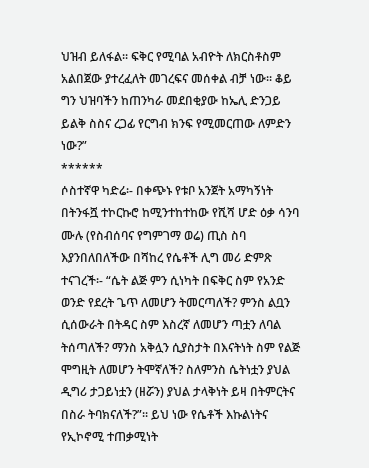ህዝብ ይለፋል፡፡ ፍቅር የሚባል አብዮት ለክርስቶስም አልበጀው ያተረፈለት መገረፍና መሰቀል ብቻ ነው፡፡ ቆይ ግን ህዝባችን ከጠንካራ መደበቂያው ከኤሊ ድንጋይ ይልቅ ስስና ረጋፊ የርግብ ክንፍ የሚመርጠው ለምድን ነው?”
******
ሶስተኛዋ ካድሬ፡- በቀጭኑ የቱቦ አንጀት አማካኝነት በትንፋሿ ተኮርኩሮ ከሚንተከተከው የሺሻ ሆድ ዕቃ ሳንባ ሙሉ (የስብሰባና የግምገማ ወሬ) ጢስ ስባ እያንበለበለችው በሻከረ የሴቶች ሊግ መሪ ድምጽ ተናገረች፡- “ሴት ልጅ ምን ሲነካት በፍቅር ስም የአንድ ወንድ የደረት ጌጥ ለመሆን ትመርጣለች? ምንስ ልቧን ሲሰውራት በትዳር ስም እስረኛ ለመሆን ጣቷን ለባል ትሰጣለች? ማንስ አቅሏን ሲያስታት በእናትነት ስም የልጅ ሞግዚት ለመሆን ትሞኛለች? ስለምንስ ሴትነቷን ያህል ዲግሪ ታጋይነቷን (ዘሯን) ያህል ታላቅነት ይዛ በትምርትና በስራ ትባክናለች?”፡፡ ይህ ነው የሴቶች እኩልነትና የኢኮኖሚ ተጠቃሚነት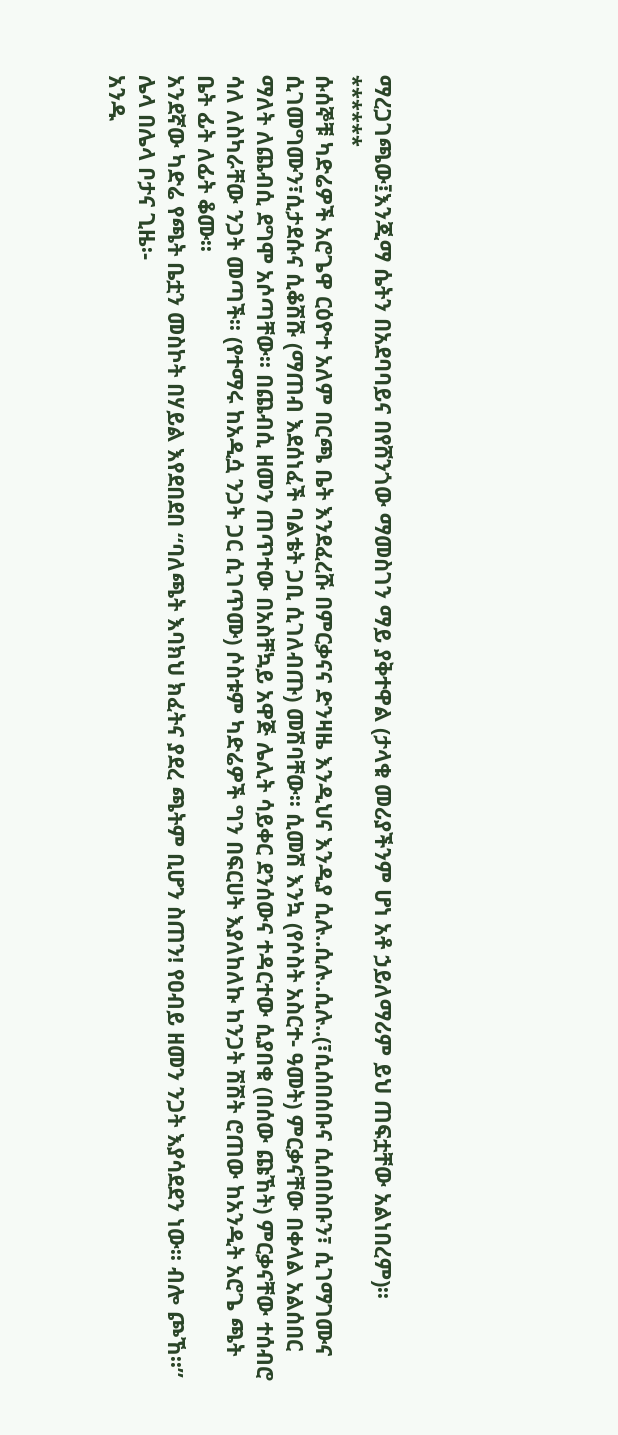ማረጋገጫው፤እንጂማ ሴትን በአደባባይና በየሸንጎው ማመስገን ማይ ያቅተዋል (ታላቁ መሪያችንም ሆነ አቶ ኃይለማሪም ይህ ጠፍቷቸው አልነበረም)፡፡
******
ሱሰኞቹ ካድሬዎች አሮጌዋ ርዕዮተ አለም በርጫ ቤት እንደፈረሹ በምርቃናና ድንዛዜ እንዲህና እንዲያ ሲሉ..ሲሉ..ሲሉ..(፣ሲሰበሰቡና ሲሰበስቡን፣ ሲገማገሙና ሲገመግሙን፣ሲታደሱና ሲቆሽሹ (ማጠብ እደሰነፈች ባልቴት ጋቢ ሲገለብጡ) መሽባቸው፡፡ ሲመሽ እንኳ (የሶስት አስርተ- ዓመት) ምርቃናቸው በቀላል አልሰበር ማለት ለጨብሲ ደግሞ አሶጣቸው፡፡ በጨብሲ ዘመን ጠጥተው በአስቸኳይ አዋጅ ሌሊት ሳይቀር ደንሰውና ተዳርተው ሲያበቁ (በሰው ጩኸት) ምርቃናቸው ተሰብሮ ሳለ ለስካራቸው ንጋት መጣች፡፡ (የተማሩ ከአዲሷ ንጋት ጋር ሲገጥሙ) ሶስቱም ካድሬዎች ግን በፍርሀት እያለከለኩ ከንጋት ሽሽት ሮጠው ከአንዲት አሮጌ ጫት ቤት ፊት ለፊት ቆሙ፡፡
አንደኛው ካድሬ የጫት ቤቷን መስኮት በሃይል እየደበደበ “ባለጫት እባክህ ክፈትና ያደረ ጫትም ቢሆን ስጠን! የዐብይ ዘመን ንጋት እያሳደደን ነው፡፡ ብሎ ጮኸ፡፡”
ሌላ በሌላ ቦታና ጊዜ፡-
አንዱ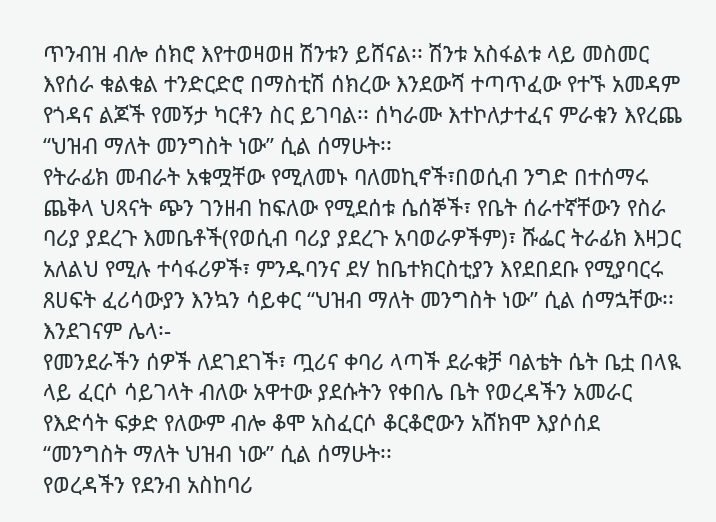ጥንብዝ ብሎ ሰክሮ እየተወዛወዘ ሽንቱን ይሸናል፡፡ ሽንቱ አስፋልቱ ላይ መስመር እየሰራ ቁልቁል ተንድርድሮ በማስቲሽ ሰክረው እንደውሻ ተጣጥፈው የተኙ አመዳም የጎዳና ልጆች የመኝታ ካርቶን ስር ይገባል፡፡ ሰካራሙ እተኮለታተፈና ምራቁን እየረጨ “ህዝብ ማለት መንግስት ነው” ሲል ሰማሁት፡፡
የትራፊክ መብራት አቁሟቸው የሚለመኑ ባለመኪኖች፣በወሲብ ንግድ በተሰማሩ ጨቅላ ህጻናት ጭን ገንዘብ ከፍለው የሚደሰቱ ሴሰኞች፣ የቤት ሰራተኛቸውን የስራ ባሪያ ያደረጉ እመቤቶች(የወሲብ ባሪያ ያደረጉ አባወራዎችም)፣ ሹፌር ትራፊክ እዛጋር አለልህ የሚሉ ተሳፋሪዎች፣ ምንዱባንና ደሃ ከቤተክርስቲያን እየደበደቡ የሚያባርሩ ጸሀፍት ፈሪሳውያን እንኳን ሳይቀር “ህዝብ ማለት መንግስት ነው” ሲል ሰማኋቸው፡፡
እንደገናም ሌላ፡-
የመንደራችን ሰዎች ለደገደገች፣ ጧሪና ቀባሪ ላጣች ደራቁቻ ባልቴት ሴት ቤቷ በላዪ ላይ ፈርሶ ሳይገላት ብለው አዋተው ያደሱትን የቀበሌ ቤት የወረዳችን አመራር የእድሳት ፍቃድ የለውም ብሎ ቆሞ አስፈርሶ ቆርቆሮውን አሸክሞ እያሶሰደ “መንግስት ማለት ህዝብ ነው” ሲል ሰማሁት፡፡
የወረዳችን የደንብ አስከባሪ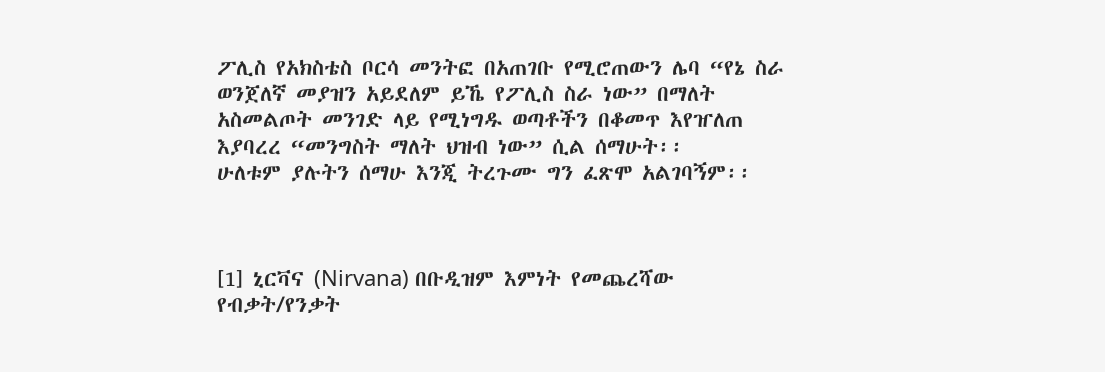ፖሊስ የአክስቴስ ቦርሳ መንትፎ በአጠገቡ የሚሮጠውን ሌባ “የኔ ስራ ወንጀለኛ መያዝን አይደለም ይኼ የፖሊስ ስራ ነው” በማለት አስመልጦት መንገድ ላይ የሚነግዱ ወጣቶችን በቆመጥ እየዠለጠ እያባረረ “መንግስት ማለት ህዝብ ነው” ሲል ሰማሁት፡፡
ሁለቱም ያሉትን ሰማሁ እንጂ ትረጉሙ ግን ፈጽሞ አልገባኝም፡፡



[1] ኒርቫና (Nirvana) በቡዲዝም እምነት የመጨረሻው የብቃት/የንቃት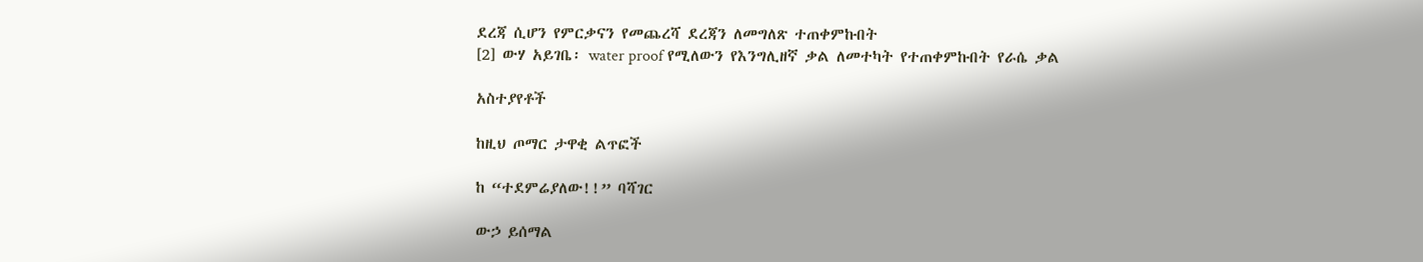ደረጃ ሲሆን የምርቃናን የመጨረሻ ደረጃን ለመግለጽ ተጠቀምኩበት
[2] ውሃ አይገቤ፡ water proof የሚለውን የእንግሊዘኛ ቃል ለመተካት የተጠቀምኩበት የራሴ ቃል

አስተያየቶች

ከዚህ ጦማር ታዋቂ ልጥፎች

ከ “ተደምሬያለው!!” ባሻገር

ውኃ ይሰማል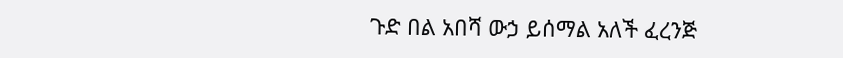ጉድ በል አበሻ ውኃ ይሰማል አለች ፈረንጅ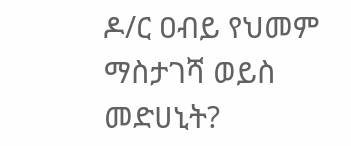ዶ/ር ዐብይ የህመም ማስታገሻ ወይስ መድሀኒት?